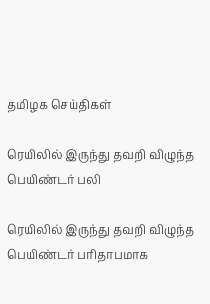தமிழக செய்திகள்

ரெயிலில் இருந்து தவறி விழுந்த பெயிண்டர் பலி

ரெயிலில் இருந்து தவறி விழுந்த பெயிண்டர் பரிதாபமாக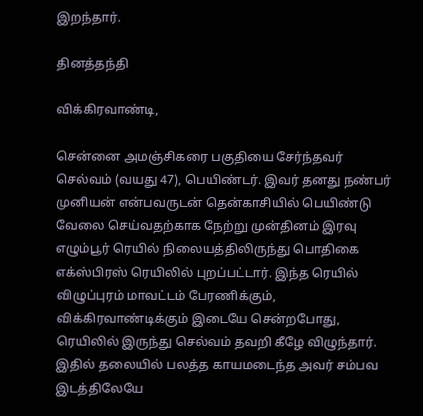இறந்தார்.

தினத்தந்தி

விக்கிரவாண்டி,

சென்னை அமஞ்சிகரை பகுதியை சேர்ந்தவர் செல்வம் (வயது 47), பெயிண்டர். இவர் தனது நண்பர் முனியன் என்பவருடன் தென்காசியில் பெயிண்டு வேலை செய்வதற்காக நேற்று முன்தினம் இரவு எழும்பூர் ரெயில் நிலையத்திலிருந்து பொதிகை எக்ஸ்பிரஸ் ரெயிலில் புறப்பட்டார். இந்த ரெயில் விழுப்புரம் மாவட்டம் பேரணிக்கும், விக்கிரவாண்டிக்கும் இடையே சென்றபோது, ரெயிலில் இருந்து செல்வம் தவறி கீழே விழுந்தார். இதில் தலையில் பலத்த காயமடைந்த அவர் சம்பவ இடத்திலேயே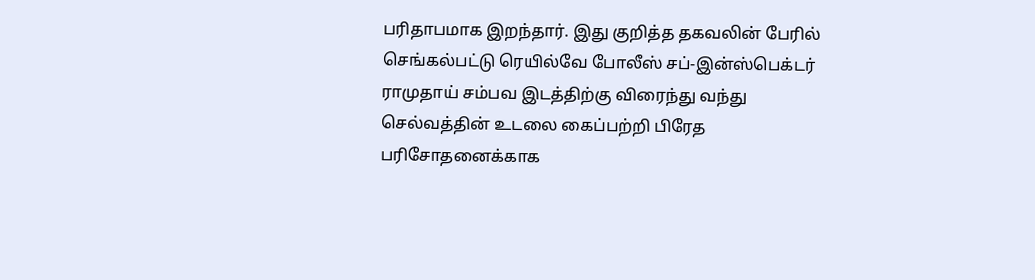பரிதாபமாக இறந்தார். இது குறித்த தகவலின் பேரில் செங்கல்பட்டு ரெயில்வே போலீஸ் சப்-இன்ஸ்பெக்டர் ராமுதாய் சம்பவ இடத்திற்கு விரைந்து வந்து செல்வத்தின் உடலை கைப்பற்றி பிரேத பரிசோதனைக்காக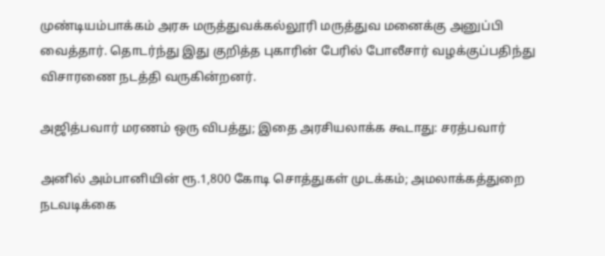முண்டியம்பாக்கம் அரசு மருத்துவக்கல்லூரி மருத்துவ மனைக்கு அனுப்பி வைத்தார். தொடர்ந்து இது குறித்த புகாரின் பேரில் போலீசார் வழக்குப்பதிந்து விசாரணை நடத்தி வருகின்றனர்.

அஜித்பவார் மரணம் ஒரு விபத்து; இதை அரசியலாக்க கூடாது: சரத்பவார்

அனில் அம்பானியின் ரூ.1,800 கோடி சொத்துகள் முடக்கம்; அமலாக்கத்துறை நடவடிக்கை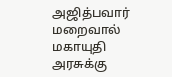அஜித்பவார் மறைவால் மகாயுதி அரசுக்கு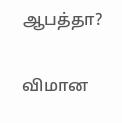ஆபத்தா?

விமான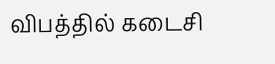விபத்தில் கடைசி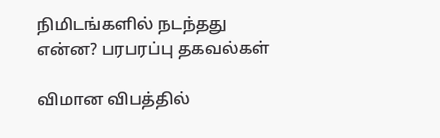நிமிடங்களில் நடந்தது என்ன? பரபரப்பு தகவல்கள்

விமான விபத்தில்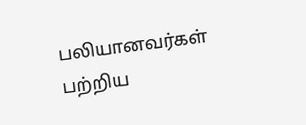பலியானவர்கள் பற்றிய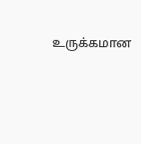உருக்கமான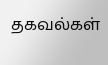தகவல்கள்